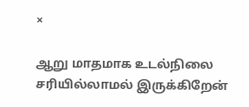×

ஆறு மாதமாக உடல்நிலை சரியில்லாமல் இருக்கிறேன்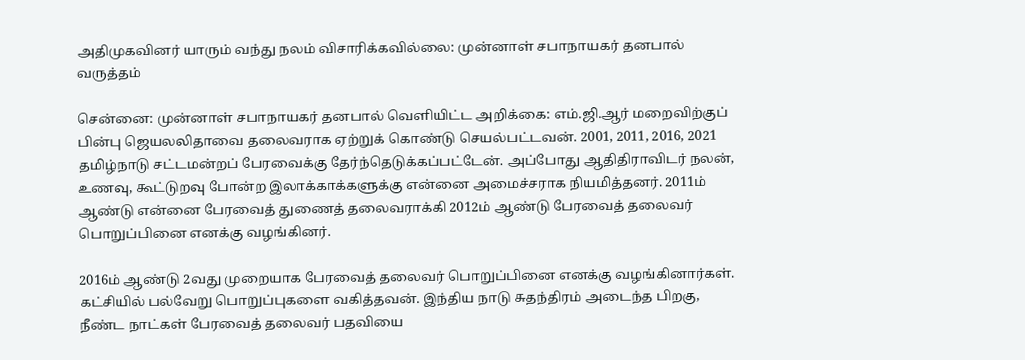அதிமுகவினர் யாரும் வந்து நலம் விசாரிக்கவில்லை: முன்னாள் சபாநாயகர் தனபால் வருத்தம்

சென்னை: முன்னாள் சபாநாயகர் தனபால் வெளியிட்ட அறிக்கை: எம்.ஜி.ஆர் மறைவிற்குப் பின்பு ஜெயலலிதாவை தலைவராக ஏற்றுக் கொண்டு செயல்பட்டவன். 2001, 2011, 2016, 2021 தமிழ்நாடு சட்டமன்றப் பேரவைக்கு தேர்ந்தெடுக்கப்பட்டேன். அப்போது ஆதிதிராவிடர் நலன், உணவு, கூட்டுறவு போன்ற இலாக்காக்களுக்கு என்னை அமைச்சராக நியமித்தனர். 2011ம் ஆண்டு என்னை பேரவைத் துணைத் தலைவராக்கி 2012ம் ஆண்டு பேரவைத் தலைவர் பொறுப்பினை எனக்கு வழங்கினர்.

2016ம் ஆண்டு 2வது முறையாக பேரவைத் தலைவர் பொறுப்பினை எனக்கு வழங்கினார்கள். கட்சியில் பல்வேறு பொறுப்புகளை வகித்தவன். இந்திய நாடு சுதந்திரம் அடைந்த பிறகு, நீண்ட நாட்கள் பேரவைத் தலைவர் பதவியை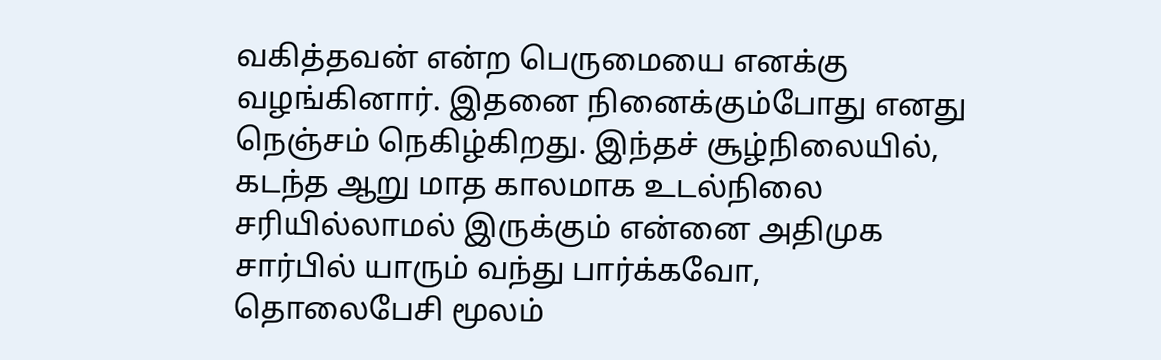வகித்தவன் என்ற பெருமையை எனக்கு வழங்கினார். இதனை நினைக்கும்போது எனது நெஞ்சம் நெகிழ்கிறது. இந்தச் சூழ்நிலையில், கடந்த ஆறு மாத காலமாக உடல்நிலை சரியில்லாமல் இருக்கும் என்னை அதிமுக சார்பில் யாரும் வந்து பார்க்கவோ, தொலைபேசி மூலம்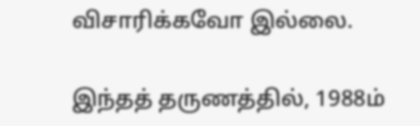விசாரிக்கவோ இல்லை.

இந்தத் தருணத்தில், 1988ம்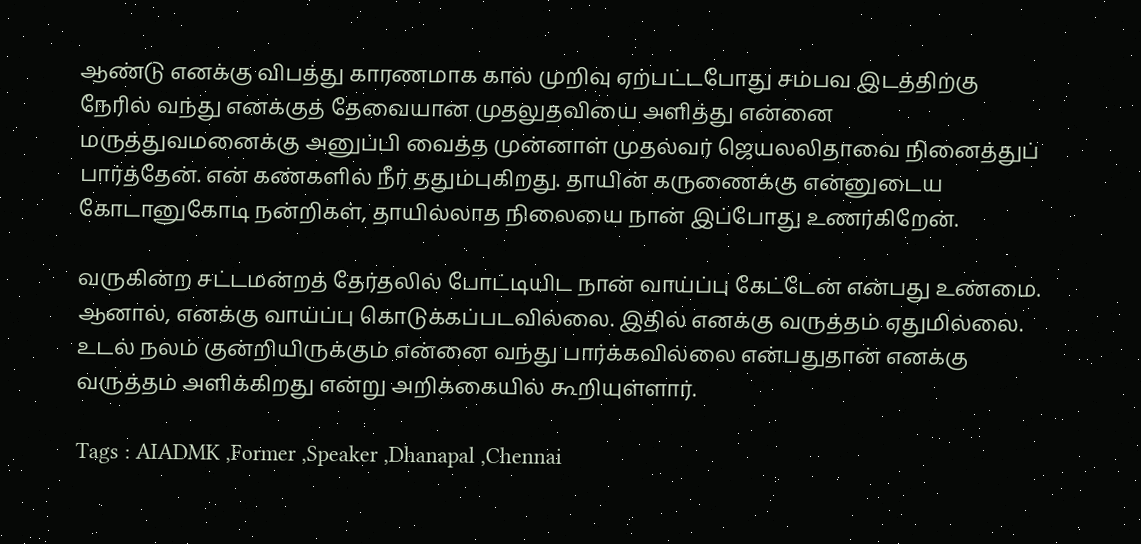ஆண்டு எனக்கு விபத்து காரணமாக கால் முறிவு ஏற்பட்டபோது சம்பவ இடத்திற்கு நேரில் வந்து எனக்குத் தேவையான முதலுதவியை அளித்து என்னை மருத்துவமனைக்கு அனுப்பி வைத்த முன்னாள் முதல்வர் ஜெயலலிதாவை நினைத்துப் பார்த்தேன். என் கண்களில் நீர் ததும்புகிறது. தாயின் கருணைக்கு என்னுடைய கோடானுகோடி நன்றிகள், தாயில்லாத நிலையை நான் இப்போது உணர்கிறேன்.

வருகின்ற சட்டமன்றத் தேர்தலில் போட்டியிட நான் வாய்ப்பு கேட்டேன் என்பது உண்மை. ஆனால், எனக்கு வாய்ப்பு கொடுக்கப்படவில்லை. இதில் எனக்கு வருத்தம் ஏதுமில்லை. உடல் நலம் குன்றியிருக்கும் என்னை வந்து பார்க்கவில்லை என்பதுதான் எனக்கு வருத்தம் அளிக்கிறது என்று அறிக்கையில் கூறியுள்ளார்.

Tags : AIADMK ,Former ,Speaker ,Dhanapal ,Chennai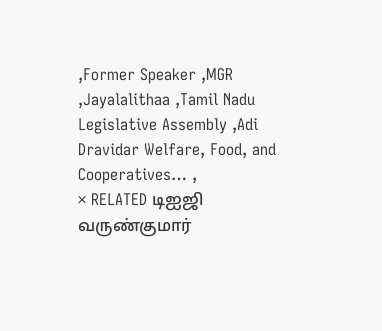,Former Speaker ,MGR ,Jayalalithaa ,Tamil Nadu Legislative Assembly ,Adi Dravidar Welfare, Food, and Cooperatives… ,
× RELATED டிஐஜி வருண்குமார்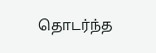தொடர்ந்த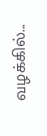வழக்கில்...